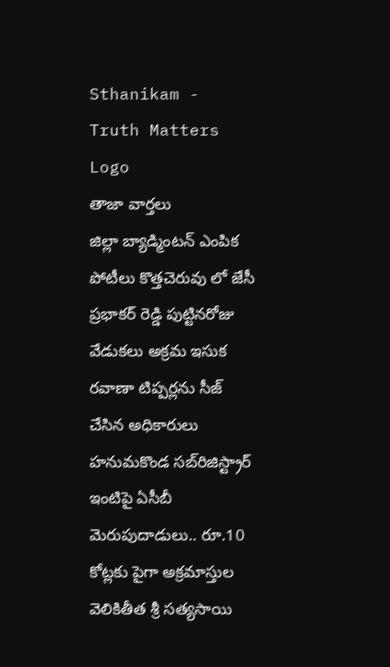Sthanikam - Truth Matters
Logo
తాజా వార్తలు
జిల్లా బ్యాడ్మింటన్ ఎంపిక పోటీలు కొత్తచెరువు లో జేసీ ప్రభాకర్ రెడ్డి పుట్టినరోజు వేడుకలు అక్రమ ఇసుక రవాణా టిప్పర్లను సీజ్ చేసిన అధికారులు హనుమకొండ సబ్‌రిజిస్ట్రార్ ఇంటిపై ఏసీబీ మెరుపుదాడులు.. రూ.10 కోట్లకు పైగా అక్రమాస్తుల వెలికితీత శ్రీ సత్యసాయి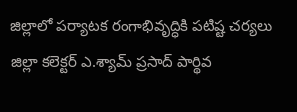జిల్లాలో పర్యాటక రంగాభివృద్ధికి పటిష్ట చర్యలు జిల్లా కలెక్టర్ ఎ.శ్యామ్ ప్రసాద్ పార్థివ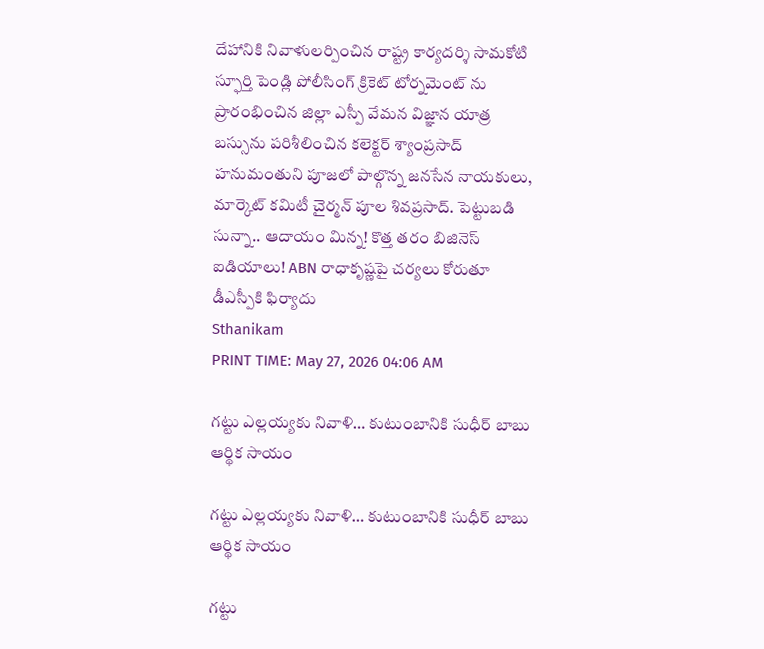దేహానికి నివాళులర్పించిన రాష్ట్ర కార్యదర్శి సామకోటి స్ఫూర్తి పెండ్లి పోలీసింగ్ క్రికెట్ టోర్నమెంట్ ను ప్రారంభించిన జిల్లా ఎస్పీ వేమన విజ్ఞాన యాత్ర బస్సును పరిశీలించిన కలెక్టర్ శ్యాంప్రసాద్ హనుమంతుని పూజలో పాల్గొన్న జనసేన నాయకులు, మార్కెట్ కమిటీ చైర్మన్ పూల శివప్రసాద్. పెట్టుబడి సున్నా.. ఆదాయం మిన్న! కొత్త తరం బిజినెస్ ఐడియాలు! ABN రాధాకృష్ణపై చర్యలు కోరుతూ డీఎస్పీకి ఫిర్యాదు
Sthanikam
PRINT TIME: May 27, 2026 04:06 AM

గట్టు ఎల్లయ్యకు నివాళి… కుటుంబానికి సుధీర్ బాబు ఆర్థిక సాయం

గట్టు ఎల్లయ్యకు నివాళి… కుటుంబానికి సుధీర్ బాబు ఆర్థిక సాయం

గట్టు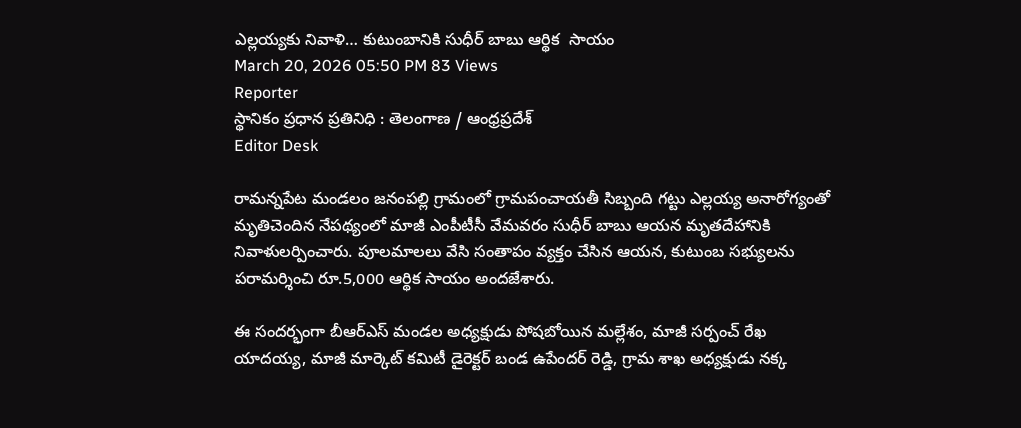ఎల్లయ్యకు నివాళి… కుటుంబానికి సుధీర్ బాబు ఆర్థిక  సాయం
March 20, 2026 05:50 PM 83 Views
Reporter
స్థానికం ప్రధాన ప్రతినిధి : తెలంగాణ / ఆంధ్రప్రదేశ్
Editor Desk

రామన్నపేట మండలం జనంపల్లి గ్రామంలో గ్రామపంచాయతీ సిబ్బంది గట్టు ఎల్లయ్య అనారోగ్యంతో మృతిచెందిన నేపథ్యంలో మాజీ ఎంపీటీసీ వేమవరం సుధీర్ బాబు ఆయన మృతదేహానికి నివాళులర్పించారు. పూలమాలలు వేసి సంతాపం వ్యక్తం చేసిన ఆయన, కుటుంబ సభ్యులను పరామర్శించి రూ.5,000 ఆర్థిక సాయం అందజేశారు.

ఈ సందర్భంగా బీఆర్ఎస్ మండల అధ్యక్షుడు పోషబోయిన మల్లేశం, మాజీ సర్పంచ్ రేఖ యాదయ్య, మాజీ మార్కెట్ కమిటీ డైరెక్టర్ బండ ఉపేందర్ రెడ్డి, గ్రామ శాఖ అధ్యక్షుడు నక్క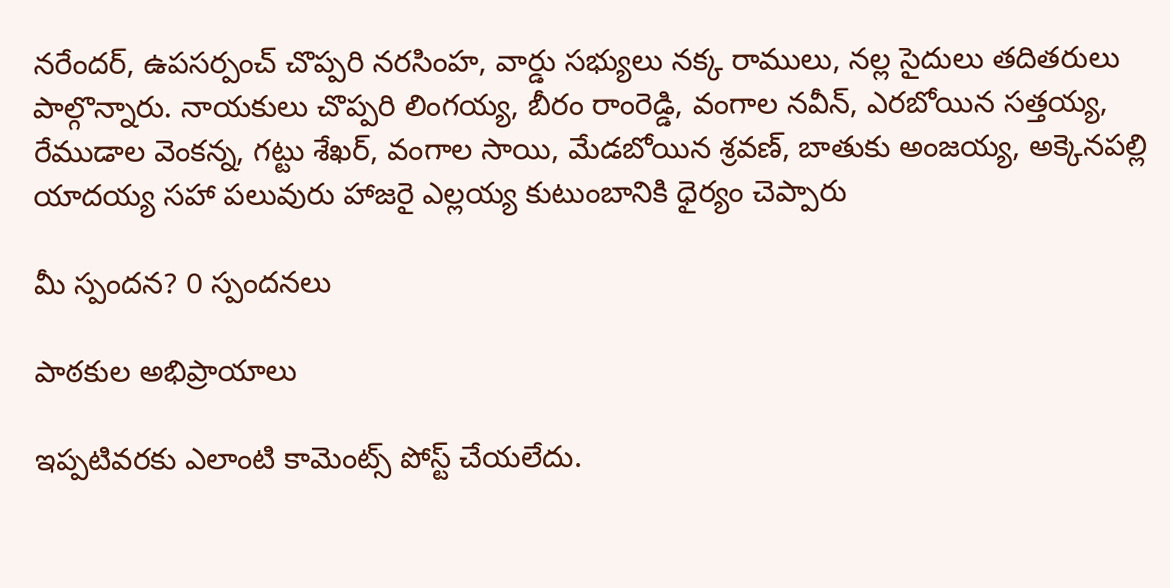నరేందర్, ఉపసర్పంచ్ చొప్పరి నరసింహ, వార్డు సభ్యులు నక్క రాములు, నల్ల సైదులు తదితరులు పాల్గొన్నారు. నాయకులు చొప్పరి లింగయ్య, బీరం రాంరెడ్డి, వంగాల నవీన్, ఎరబోయిన సత్తయ్య, రేముడాల వెంకన్న, గట్టు శేఖర్, వంగాల సాయి, మేడబోయిన శ్రవణ్, బాతుకు అంజయ్య, అక్కెనపల్లి యాదయ్య సహా పలువురు హాజరై ఎల్లయ్య కుటుంబానికి ధైర్యం చెప్పారు

మీ స్పందన? 0 స్పందనలు

పాఠకుల అభిప్రాయాలు

ఇప్పటివరకు ఎలాంటి కామెంట్స్ పోస్ట్ చేయలేదు.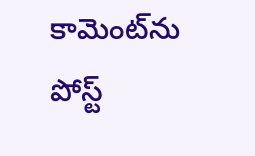కామెంట్‌ను పోస్ట్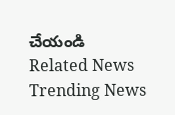చేయండి
Related News
Trending News